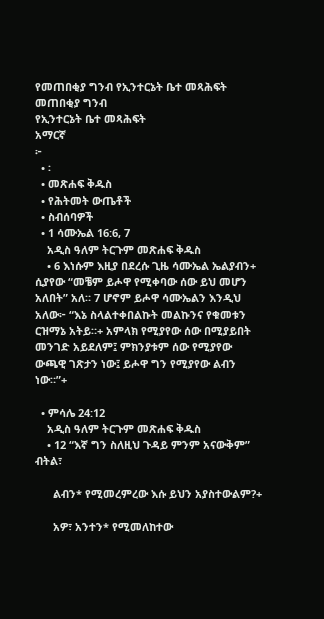የመጠበቂያ ግንብ የኢንተርኔት ቤተ መጻሕፍት
መጠበቂያ ግንብ
የኢንተርኔት ቤተ መጻሕፍት
አማርኛ
፦
  • ፡
  • መጽሐፍ ቅዱስ
  • የሕትመት ውጤቶች
  • ስብሰባዎች
  • 1 ሳሙኤል 16:6, 7
    አዲስ ዓለም ትርጉም መጽሐፍ ቅዱስ
    • 6 እነሱም እዚያ በደረሱ ጊዜ ሳሙኤል ኤልያብን+ ሲያየው “መቼም ይሖዋ የሚቀባው ሰው ይህ መሆን አለበት” አለ። 7 ሆኖም ይሖዋ ሳሙኤልን እንዲህ አለው፦ “እኔ ስላልተቀበልኩት መልኩንና የቁመቱን ርዝማኔ አትይ።+ አምላክ የሚያየው ሰው በሚያይበት መንገድ አይደለም፤ ምክንያቱም ሰው የሚያየው ውጫዊ ገጽታን ነው፤ ይሖዋ ግን የሚያየው ልብን ነው።”+

  • ምሳሌ 24:12
    አዲስ ዓለም ትርጉም መጽሐፍ ቅዱስ
    • 12 “እኛ ግን ስለዚህ ጉዳይ ምንም አናውቅም” ብትል፣

      ልብን* የሚመረምረው እሱ ይህን አያስተውልም?+

      አዎ፣ አንተን* የሚመለከተው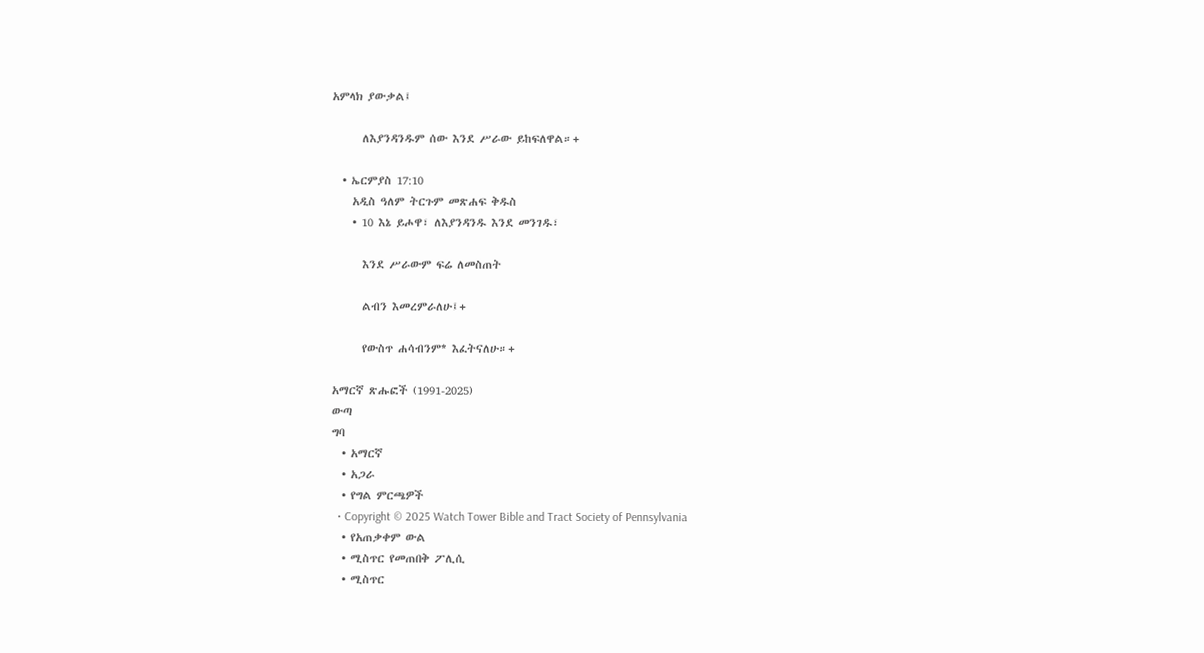አምላክ ያውቃል፤

      ለእያንዳንዱም ሰው እንደ ሥራው ይከፍለዋል።+

  • ኤርምያስ 17:10
    አዲስ ዓለም ትርጉም መጽሐፍ ቅዱስ
    • 10 እኔ ይሖዋ፣ ለእያንዳንዱ እንደ መንገዱ፣

      እንደ ሥራውም ፍሬ ለመስጠት

      ልብን እመረምራለሁ፤+

      የውስጥ ሐሳብንም* እፈትናለሁ።+

አማርኛ ጽሑፎች (1991-2025)
ውጣ
ግባ
  • አማርኛ
  • አጋራ
  • የግል ምርጫዎች
  • Copyright © 2025 Watch Tower Bible and Tract Society of Pennsylvania
  • የአጠቃቀም ውል
  • ሚስጥር የመጠበቅ ፖሊሲ
  • ሚስጥር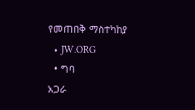የመጠበቅ ማስተካከያ
  • JW.ORG
  • ግባ
አጋራ